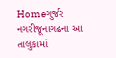Homeગુર્જર નગરીજૂનાગઢના આ તાલુકામાં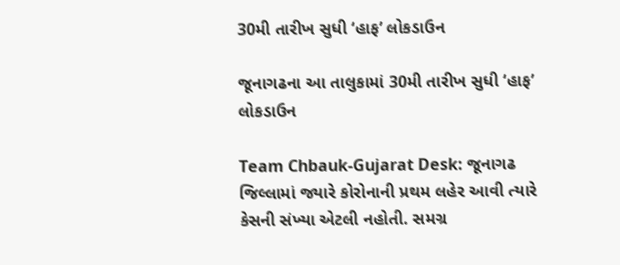30મી તારીખ સુધી ‘હાફ’ લોકડાઉન

જૂનાગઢના આ તાલુકામાં 30મી તારીખ સુધી ‘હાફ’ લોકડાઉન

Team Chbauk-Gujarat Desk: જૂનાગઢ જિલ્લામાં જ્યારે કોરોનાની પ્રથમ લહેર આવી ત્યારે કેસની સંખ્યા એટલી નહોતી. સમગ્ર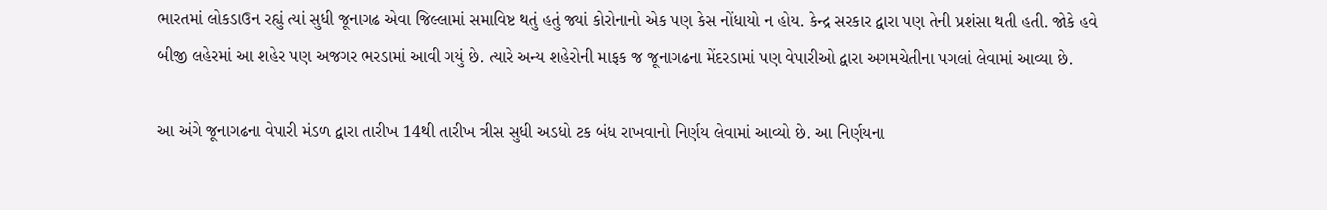ભારતમાં લોકડાઉન રહ્યું ત્યાં સુધી જૂનાગઢ એવા જિલ્લામાં સમાવિષ્ટ થતું હતું જ્યાં કોરોનાનો એક પણ કેસ નોંધાયો ન હોય. કેન્દ્ર સરકાર દ્વારા પણ તેની પ્રશંસા થતી હતી. જોકે હવે બીજી લહેરમાં આ શહેર પણ અજગર ભરડામાં આવી ગયું છે. ત્યારે અન્ય શહેરોની માફક જ જૂનાગઢના મેંદરડામાં પણ વેપારીઓ દ્વારા અગમચેતીના પગલાં લેવામાં આવ્યા છે.

આ અંગે જૂનાગઢના વેપારી મંડળ દ્વારા તારીખ 14થી તારીખ ત્રીસ સુધી અડધો ટક બંધ રાખવાનો નિર્ણય લેવામાં આવ્યો છે. આ નિર્ણયના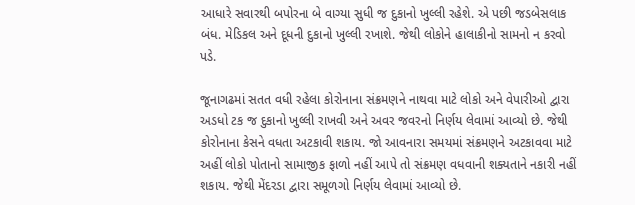આધારે સવારથી બપોરના બે વાગ્યા સુધી જ દુકાનો ખુલ્લી રહેશે. એ પછી જડબેસલાક બંધ. મેડિકલ અને દૂધની દુકાનો ખુલ્લી રખાશે. જેથી લોકોને હાલાકીનો સામનો ન કરવો પડે.

જૂનાગઢમાં સતત વધી રહેલા કોરોનાના સંક્રમણને નાથવા માટે લોકો અને વેપારીઓ દ્વારા અડધો ટક જ દુકાનો ખુલ્લી રાખવી અને અવર જવરનો નિર્ણય લેવામાં આવ્યો છે. જેથી કોરોનાના કેસને વધતા અટકાવી શકાય. જો આવનારા સમયમાં સંક્રમણને અટકાવવા માટે અહીં લોકો પોતાનો સામાજીક ફાળો નહીં આપે તો સંક્રમણ વધવાની શક્યતાને નકારી નહીં શકાય. જેથી મેંદરડા દ્વારા સમૂળગો નિર્ણય લેવામાં આવ્યો છે.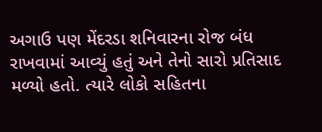અગાઉ પણ મેંદરડા શનિવારના રોજ બંધ રાખવામાં આવ્યું હતું અને તેનો સારો પ્રતિસાદ મળ્યો હતો. ત્યારે લોકો સહિતના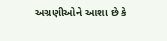અગ્રણીઓને આશા છે કે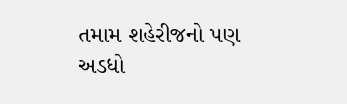તમામ શહેરીજનો પણ અડધો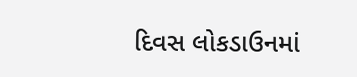દિવસ લોકડાઉનમાં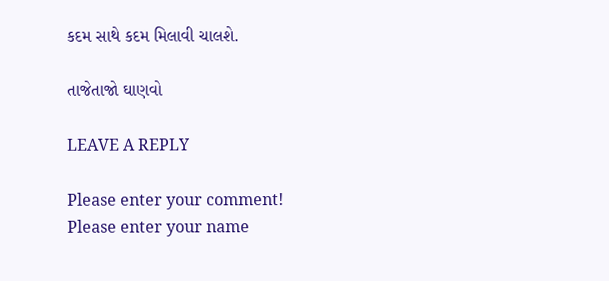કદમ સાથે કદમ મિલાવી ચાલશે.

તાજેતાજો ઘાણવો

LEAVE A REPLY

Please enter your comment!
Please enter your name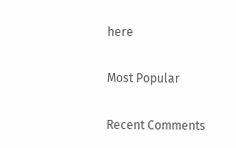here

Most Popular

Recent Comments